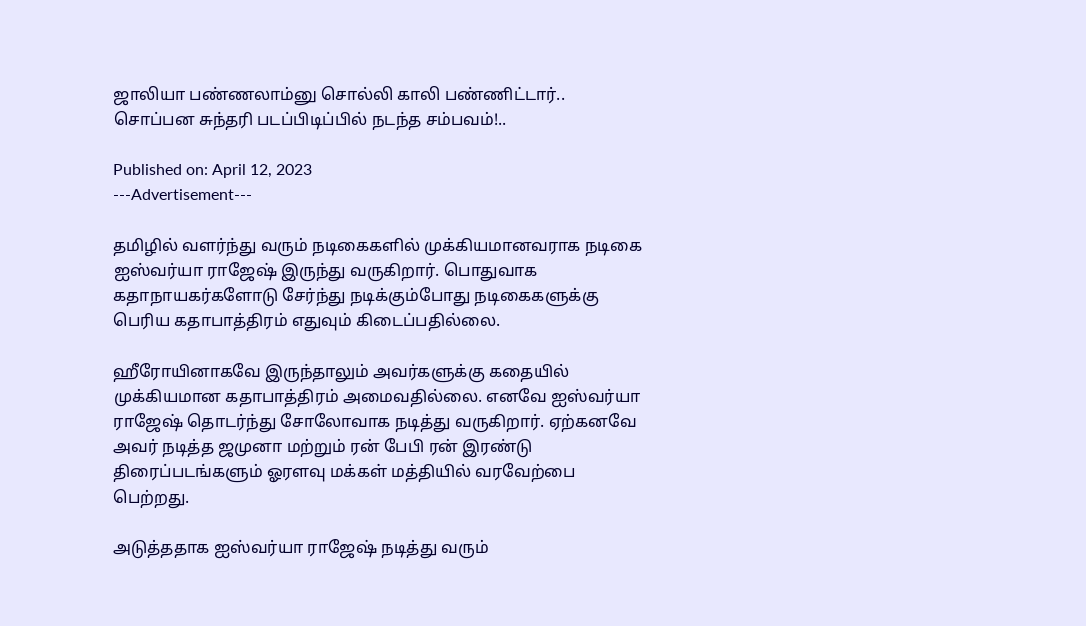ஜாலியா பண்ணலாம்னு சொல்லி காலி பண்ணிட்டார்.. சொப்பன சுந்தரி படப்பிடிப்பில் நடந்த சம்பவம்!..

Published on: April 12, 2023
---Advertisement---

தமிழில் வளர்ந்து வரும் நடிகைகளில் முக்கியமானவராக நடிகை ஐஸ்வர்யா ராஜேஷ் இருந்து வருகிறார். பொதுவாக கதாநாயகர்களோடு சேர்ந்து நடிக்கும்போது நடிகைகளுக்கு பெரிய கதாபாத்திரம் எதுவும் கிடைப்பதில்லை.

ஹீரோயினாகவே இருந்தாலும் அவர்களுக்கு கதையில் முக்கியமான கதாபாத்திரம் அமைவதில்லை. எனவே ஐஸ்வர்யா ராஜேஷ் தொடர்ந்து சோலோவாக நடித்து வருகிறார். ஏற்கனவே அவர் நடித்த ஜமுனா மற்றும் ரன் பேபி ரன் இரண்டு திரைப்படங்களும் ஓரளவு மக்கள் மத்தியில் வரவேற்பை பெற்றது.

அடுத்ததாக ஐஸ்வர்யா ராஜேஷ் நடித்து வரும்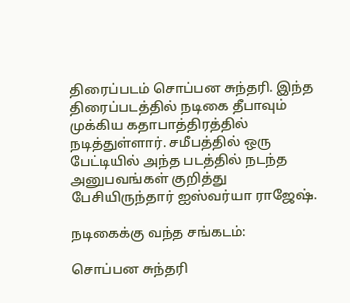திரைப்படம் சொப்பன சுந்தரி. இந்த திரைப்படத்தில் நடிகை தீபாவும் முக்கிய கதாபாத்திரத்தில் நடித்துள்ளார். சமீபத்தில் ஒரு பேட்டியில் அந்த படத்தில் நடந்த அனுபவங்கள் குறித்து பேசியிருந்தார் ஐஸ்வர்யா ராஜேஷ்.

நடிகைக்கு வந்த சங்கடம்:

சொப்பன சுந்தரி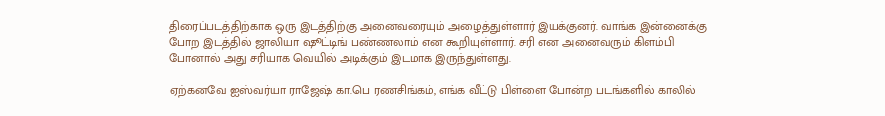திரைப்படத்திற்காக ஒரு இடத்திற்கு அனைவரையும் அழைத்துள்ளார் இயக்குனர். வாங்க இன்னைக்கு போற இடத்தில் ஜாலியா ஷூட்டிங் பண்ணலாம் என கூறியுள்ளார். சரி என அனைவரும் கிளம்பி போனால் அது சரியாக வெயில் அடிக்கும் இடமாக இருந்துள்ளது.

ஏற்கனவே ஐஸ்வர்யா ராஜேஷ் கா.பெ ரணசிங்கம், எங்க வீட்டு பிள்ளை போன்ற படங்களில் காலில்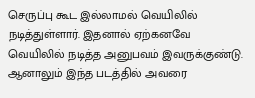செருப்பு கூட இல்லாமல் வெயிலில் நடித்துள்ளார். இதனால் ஏற்கனவே வெயிலில் நடித்த அனுபவம் இவருக்குண்டு. ஆனாலும் இந்த படத்தில் அவரை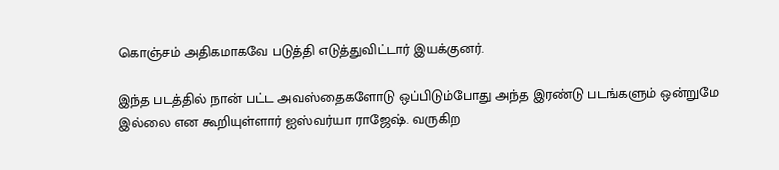கொஞ்சம் அதிகமாகவே படுத்தி எடுத்துவிட்டார் இயக்குனர்.

இந்த படத்தில் நான் பட்ட அவஸ்தைகளோடு ஒப்பிடும்போது அந்த இரண்டு படங்களும் ஒன்றுமே இல்லை என கூறியுள்ளார் ஐஸ்வர்யா ராஜேஷ். வருகிற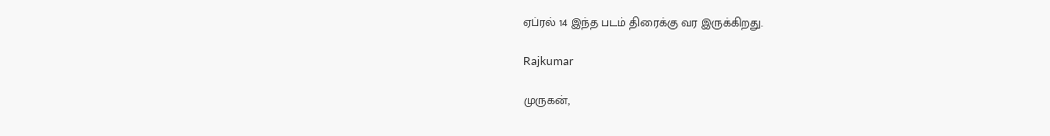ஏப்ரல் 14 இந்த படம் திரைக்கு வர இருக்கிறது.

Rajkumar

முருகன்,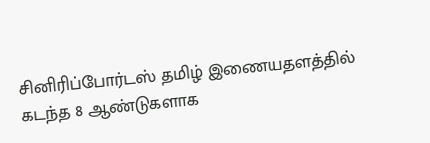சினிரிப்போர்டஸ் தமிழ் இணையதளத்தில் கடந்த 8 ஆண்டுகளாக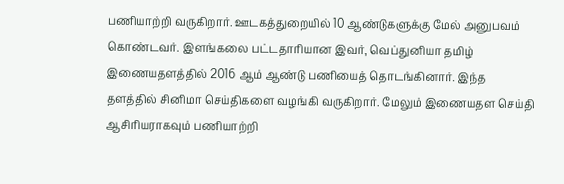பணியாற்றி வருகிறார். ஊடகத்துறையில் 10 ஆண்டுகளுக்கு மேல் அனுபவம் கொண்டவர். இளங்கலை பட்டதாரியான இவர், வெப்துனியா தமிழ் இணையதளத்தில் 2016 ஆம் ஆண்டு பணியைத் தொடங்கினார். இந்த தளத்தில் சினிமா செய்திகளை வழங்கி வருகிறார். மேலும் இணையதள செய்தி ஆசிரியராகவும் பணியாற்றி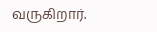வருகிறார்.